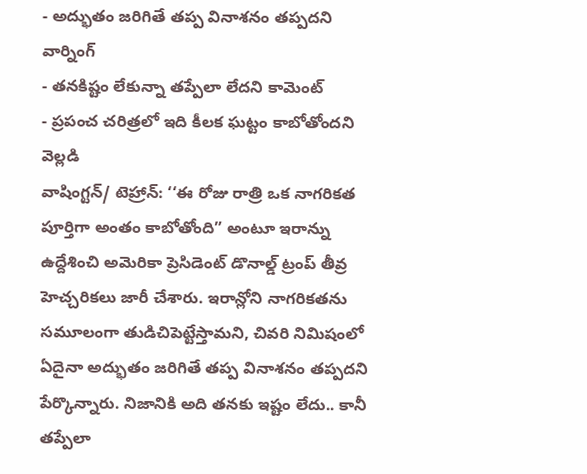- అద్భుతం జరిగితే తప్ప వినాశనం తప్పదని వార్నింగ్
- తనకిష్టం లేకున్నా తప్పేలా లేదని కామెంట్
- ప్రపంచ చరిత్రలో ఇది కీలక ఘట్టం కాబోతోందని వెల్లడి
వాషింగ్టన్/ టెహ్రాన్: ‘‘ఈ రోజు రాత్రి ఒక నాగరికత పూర్తిగా అంతం కాబోతోంది” అంటూ ఇరాన్ను ఉద్దేశించి అమెరికా ప్రెసిడెంట్ డొనాల్డ్ ట్రంప్ తీవ్ర హెచ్చరికలు జారీ చేశారు. ఇరాన్లోని నాగరికతను సమూలంగా తుడిచిపెట్టేస్తామని, చివరి నిమిషంలో ఏదైనా అద్భుతం జరిగితే తప్ప వినాశనం తప్పదని పేర్కొన్నారు. నిజానికి అది తనకు ఇష్టం లేదు.. కానీ తప్పేలా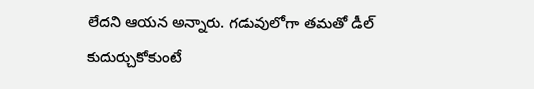లేదని ఆయన అన్నారు. గడువులోగా తమతో డీల్ కుదుర్చుకోకుంటే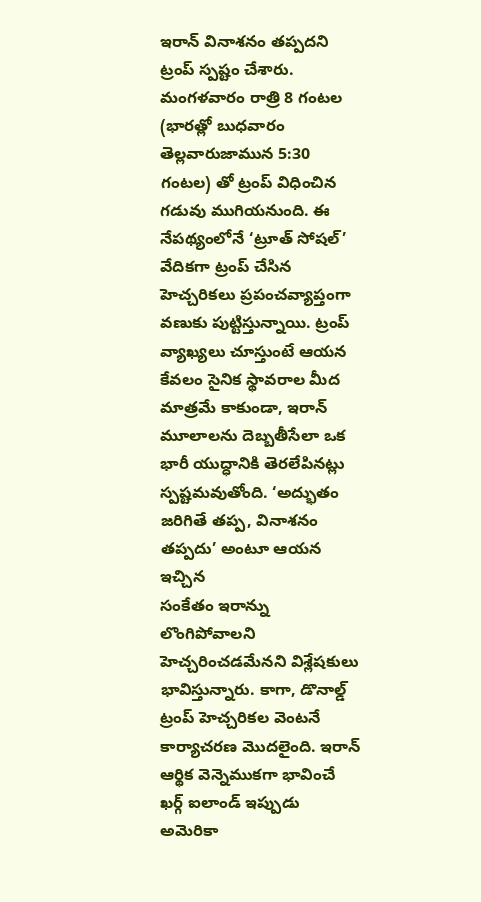ఇరాన్ వినాశనం తప్పదని ట్రంప్ స్పష్టం చేశారు. మంగళవారం రాత్రి 8 గంటల (భారత్లో బుధవారం తెల్లవారుజామున 5:30 గంటల) తో ట్రంప్ విధించిన గడువు ముగియనుంది. ఈ నేపథ్యంలోనే ‘ట్రూత్ సోషల్’ వేదికగా ట్రంప్ చేసిన హెచ్చరికలు ప్రపంచవ్యాప్తంగా వణుకు పుట్టిస్తున్నాయి. ట్రంప్ వ్యాఖ్యలు చూస్తుంటే ఆయన కేవలం సైనిక స్థావరాల మీద మాత్రమే కాకుండా, ఇరాన్ మూలాలను దెబ్బతీసేలా ఒక భారీ యుద్ధానికి తెరలేపినట్లు స్పష్టమవుతోంది. ‘అద్భుతం జరిగితే తప్ప, వినాశనం తప్పదు’ అంటూ ఆయన ఇచ్చిన
సంకేతం ఇరాన్ను లొంగిపోవాలని హెచ్చరించడమేనని విశ్లేషకులు భావిస్తున్నారు. కాగా, డొనాల్డ్ ట్రంప్ హెచ్చరికల వెంటనే కార్యాచరణ మొదలైంది. ఇరాన్ ఆర్థిక వెన్నెముకగా భావించే ఖర్గ్ ఐలాండ్ ఇప్పుడు అమెరికా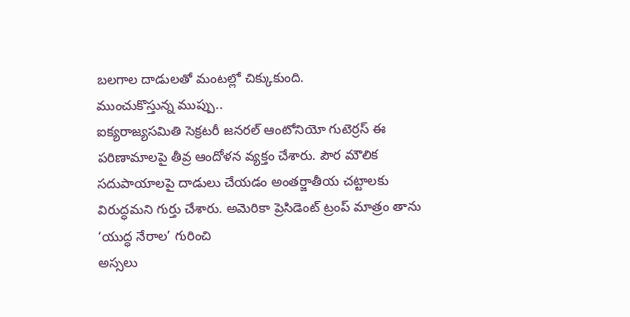బలగాల దాడులతో మంటల్లో చిక్కుకుంది.
ముంచుకొస్తున్న ముప్పు..
ఐక్యరాజ్యసమితి సెక్రటరీ జనరల్ ఆంటోనియో గుటెర్రస్ ఈ పరిణామాలపై తీవ్ర ఆందోళన వ్యక్తం చేశారు. పౌర మౌలిక సదుపాయాలపై దాడులు చేయడం అంతర్జాతీయ చట్టాలకు విరుద్ధమని గుర్తు చేశారు. అమెరికా ప్రెసిడెంట్ ట్రంప్ మాత్రం తాను ‘యుద్ధ నేరాల’ గురించి
అస్సలు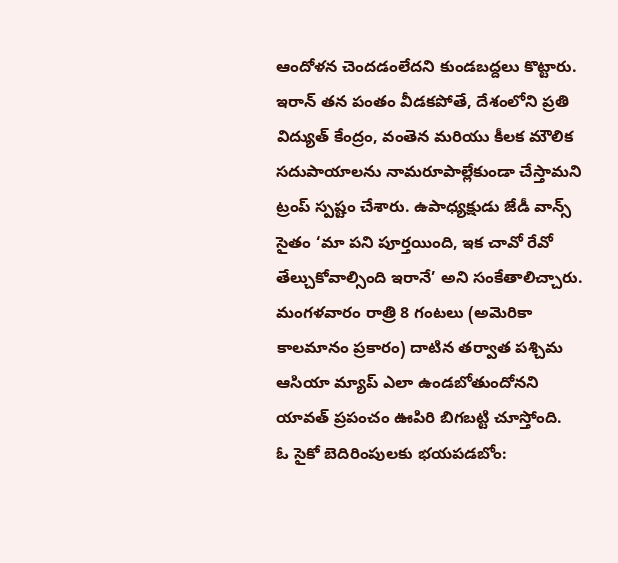ఆందోళన చెందడంలేదని కుండబద్దలు కొట్టారు.
ఇరాన్ తన పంతం వీడకపోతే, దేశంలోని ప్రతి విద్యుత్ కేంద్రం, వంతెన మరియు కీలక మౌలిక సదుపాయాలను నామరూపాల్లేకుండా చేస్తామని ట్రంప్ స్పష్టం చేశారు. ఉపాధ్యక్షుడు జేడీ వాన్స్ సైతం ‘మా పని పూర్తయింది, ఇక చావో రేవో తేల్చుకోవాల్సింది ఇరానే’ అని సంకేతాలిచ్చారు. మంగళవారం రాత్రి 8 గంటలు (అమెరికా కాలమానం ప్రకారం) దాటిన తర్వాత పశ్చిమ ఆసియా మ్యాప్ ఎలా ఉండబోతుందోనని
యావత్ ప్రపంచం ఊపిరి బిగబట్టి చూస్తోంది.
ఓ సైకో బెదిరింపులకు భయపడబోం: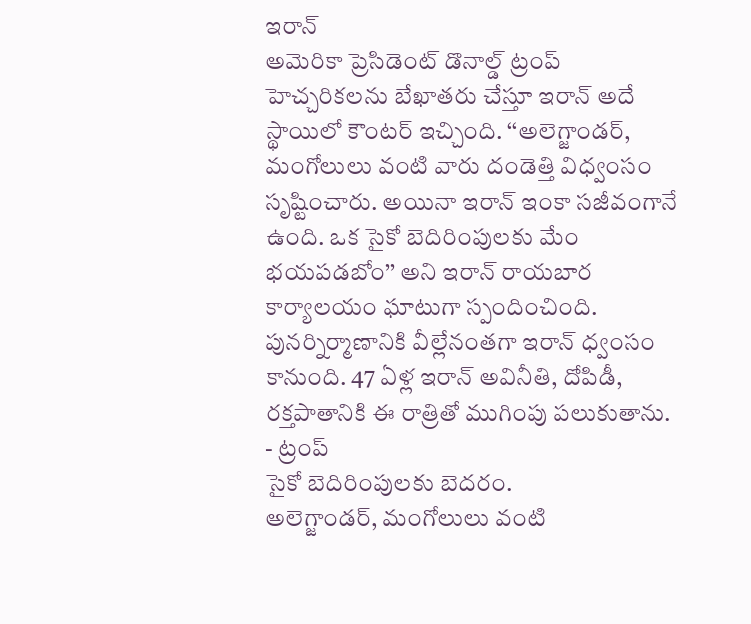ఇరాన్
అమెరికా ప్రెసిడెంట్ డొనాల్డ్ ట్రంప్ హెచ్చరికలను బేఖాతరు చేస్తూ ఇరాన్ అదే స్థాయిలో కౌంటర్ ఇచ్చింది. ‘‘అలెగ్జాండర్, మంగోలులు వంటి వారు దండెత్తి విధ్వంసం సృష్టించారు. అయినా ఇరాన్ ఇంకా సజీవంగానే ఉంది. ఒక సైకో బెదిరింపులకు మేం భయపడబోం’’ అని ఇరాన్ రాయబార కార్యాలయం ఘాటుగా స్పందించింది. పునర్నిర్మాణానికి వీల్లేనంతగా ఇరాన్ ధ్వంసం కానుంది. 47 ఏళ్ల ఇరాన్ అవినీతి, దోపిడీ, రక్తపాతానికి ఈ రాత్రితో ముగింపు పలుకుతాను.
- ట్రంప్
సైకో బెదిరింపులకు బెదరం.
అలెగ్జాండర్, మంగోలులు వంటి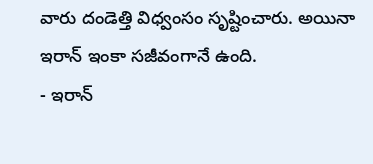వారు దండెత్తి విధ్వంసం సృష్టించారు. అయినా ఇరాన్ ఇంకా సజీవంగానే ఉంది.
- ఇరాన్